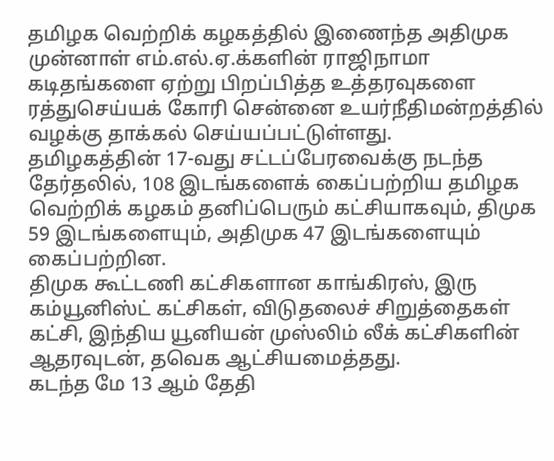தமிழக வெற்றிக் கழகத்தில் இணைந்த அதிமுக முன்னாள் எம்.எல்.ஏ.க்களின் ராஜிநாமா கடிதங்களை ஏற்று பிறப்பித்த உத்தரவுகளை ரத்துசெய்யக் கோரி சென்னை உயர்நீதிமன்றத்தில் வழக்கு தாக்கல் செய்யப்பட்டுள்ளது.
தமிழகத்தின் 17-வது சட்டப்பேரவைக்கு நடந்த தேர்தலில், 108 இடங்களைக் கைப்பற்றிய தமிழக வெற்றிக் கழகம் தனிப்பெரும் கட்சியாகவும், திமுக 59 இடங்களையும், அதிமுக 47 இடங்களையும் கைப்பற்றின.
திமுக கூட்டணி கட்சிகளான காங்கிரஸ், இரு கம்யூனிஸ்ட் கட்சிகள், விடுதலைச் சிறுத்தைகள் கட்சி, இந்திய யூனியன் முஸ்லிம் லீக் கட்சிகளின் ஆதரவுடன், தவெக ஆட்சியமைத்தது.
கடந்த மே 13 ஆம் தேதி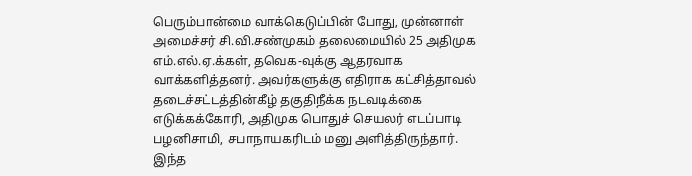பெரும்பான்மை வாக்கெடுப்பின் போது, முன்னாள் அமைச்சர் சி.வி.சண்முகம் தலைமையில் 25 அதிமுக எம்.எல்.ஏ.க்கள், தவெக-வுக்கு ஆதரவாக வாக்களித்தனர். அவர்களுக்கு எதிராக கட்சித்தாவல் தடைச்சட்டத்தின்கீழ் தகுதிநீக்க நடவடிக்கை எடுக்கக்கோரி, அதிமுக பொதுச் செயலர் எடப்பாடி பழனிசாமி, சபாநாயகரிடம் மனு அளித்திருந்தார்.
இந்த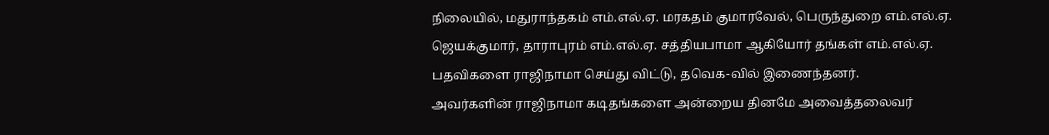நிலையில், மதுராந்தகம் எம்.எல்.ஏ. மரகதம் குமாரவேல், பெருந்துறை எம்.எல்.ஏ. ஜெயக்குமார், தாராபுரம் எம்.எல்.ஏ. சத்தியபாமா ஆகியோர் தங்கள் எம்.எல்.ஏ. பதவிகளை ராஜிநாமா செய்து விட்டு, தவெக-வில் இணைந்தனர்.
அவர்களின் ராஜிநாமா கடிதங்களை அன்றைய தினமே அவைத்தலைவர்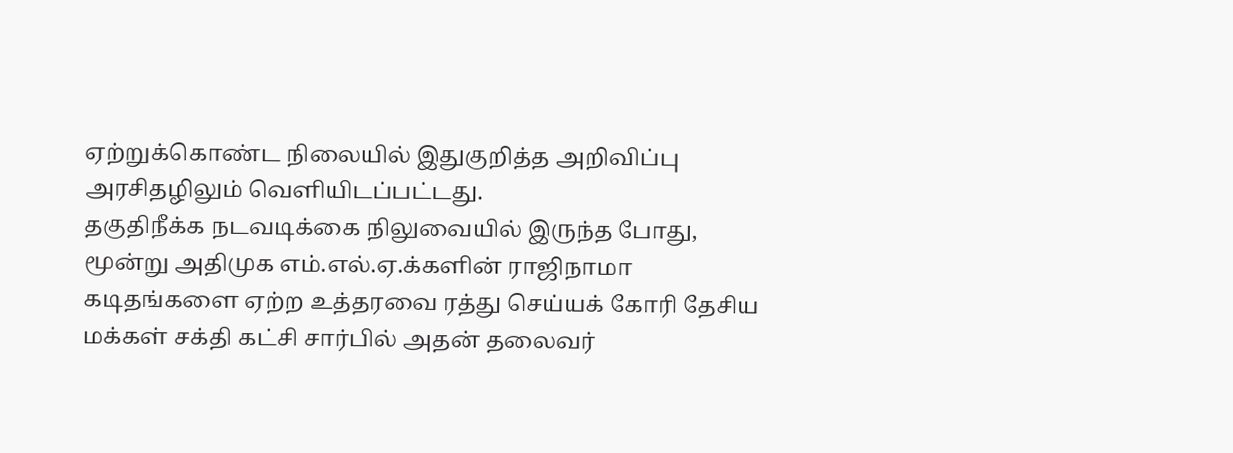ஏற்றுக்கொண்ட நிலையில் இதுகுறித்த அறிவிப்பு அரசிதழிலும் வெளியிடப்பட்டது.
தகுதிநீக்க நடவடிக்கை நிலுவையில் இருந்த போது, மூன்று அதிமுக எம்.எல்.ஏ.க்களின் ராஜிநாமா கடிதங்களை ஏற்ற உத்தரவை ரத்து செய்யக் கோரி தேசிய மக்கள் சக்தி கட்சி சார்பில் அதன் தலைவர்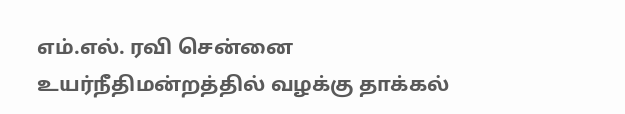எம்.எல். ரவி சென்னை உயர்நீதிமன்றத்தில் வழக்கு தாக்கல்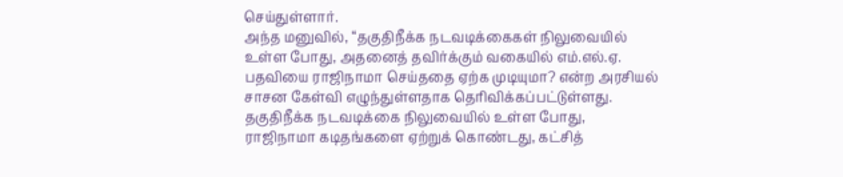செய்துள்ளார்.
அந்த மனுவில், “தகுதிநீக்க நடவடிக்கைகள் நிலுவையில் உள்ள போது, அதனைத் தவிர்க்கும் வகையில் எம்.எல்.ஏ. பதவியை ராஜிநாமா செய்ததை ஏற்க முடியுமா? என்ற அரசியல் சாசன கேள்வி எழுந்துள்ளதாக தெரிவிக்கப்பட்டுள்ளது.
தகுதிநீக்க நடவடிக்கை நிலுவையில் உள்ள போது, ராஜிநாமா கடிதங்களை ஏற்றுக் கொண்டது, கட்சித்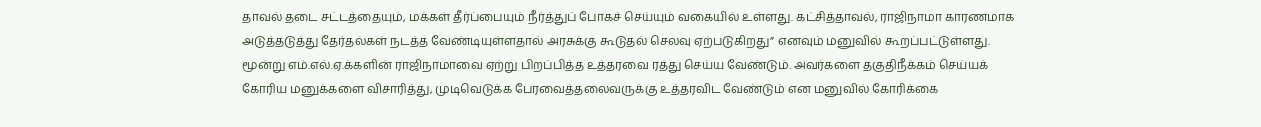தாவல் தடை சட்டத்தையும், மக்கள் தீர்ப்பையும் நீர்த்துப் போகச் செய்யும் வகையில் உள்ளது. கட்சித்தாவல், ராஜிநாமா காரணமாக அடுத்தடுத்து தேர்தல்கள் நடத்த வேண்டியுள்ளதால் அரசுக்கு கூடுதல் செலவு ஏற்படுகிறது” எனவும் மனுவில் கூறப்பட்டுள்ளது.
மூன்று எம்.எல்.ஏ.க்களின் ராஜிநாமாவை ஏற்று பிறப்பித்த உத்தரவை ரத்து செய்ய வேண்டும். அவர்களை தகுதிநீக்கம் செய்யக் கோரிய மனுக்களை விசாரித்து, முடிவெடுக்க பேரவைத்தலைவருக்கு உத்தரவிட வேண்டும் என மனுவில் கோரிக்கை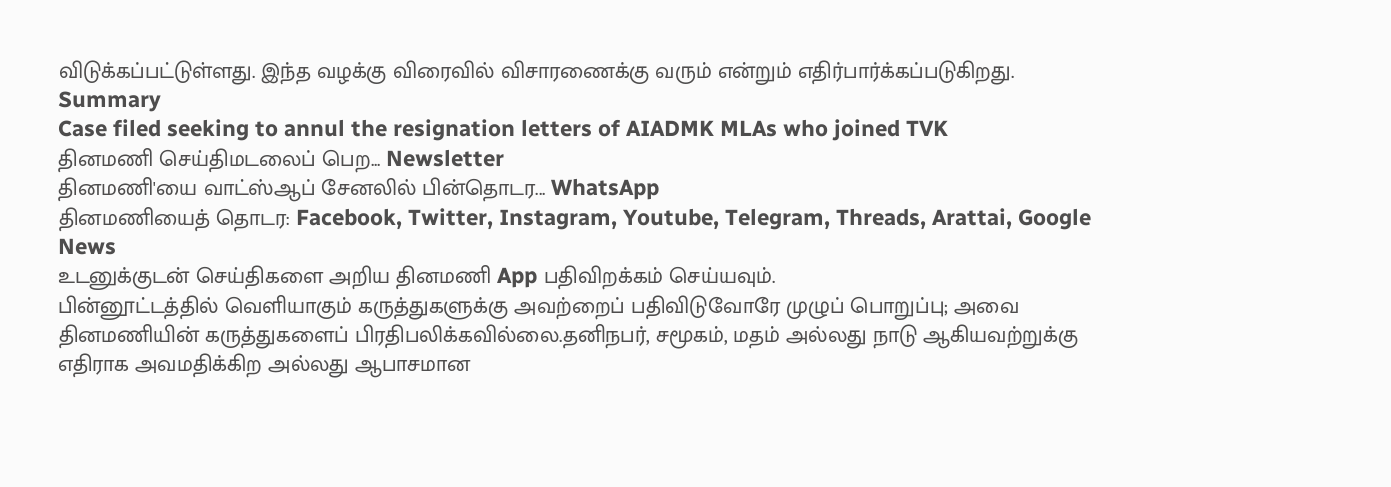விடுக்கப்பட்டுள்ளது. இந்த வழக்கு விரைவில் விசாரணைக்கு வரும் என்றும் எதிர்பார்க்கப்படுகிறது.
Summary
Case filed seeking to annul the resignation letters of AIADMK MLAs who joined TVK
தினமணி செய்திமடலைப் பெற... Newsletter
தினமணி'யை வாட்ஸ்ஆப் சேனலில் பின்தொடர... WhatsApp
தினமணியைத் தொடர: Facebook, Twitter, Instagram, Youtube, Telegram, Threads, Arattai, Google News
உடனுக்குடன் செய்திகளை அறிய தினமணி App பதிவிறக்கம் செய்யவும்.
பின்னூட்டத்தில் வெளியாகும் கருத்துகளுக்கு அவற்றைப் பதிவிடுவோரே முழுப் பொறுப்பு; அவை தினமணியின் கருத்துகளைப் பிரதிபலிக்கவில்லை.தனிநபர், சமூகம், மதம் அல்லது நாடு ஆகியவற்றுக்கு எதிராக அவமதிக்கிற அல்லது ஆபாசமான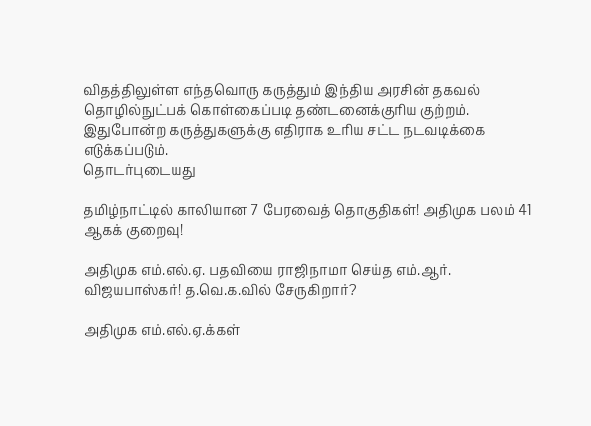விதத்திலுள்ள எந்தவொரு கருத்தும் இந்திய அரசின் தகவல் தொழில்நுட்பக் கொள்கைப்படி தண்டனைக்குரிய குற்றம். இதுபோன்ற கருத்துகளுக்கு எதிராக உரிய சட்ட நடவடிக்கை எடுக்கப்படும்.
தொடர்புடையது

தமிழ்நாட்டில் காலியான 7 பேரவைத் தொகுதிகள்! அதிமுக பலம் 41 ஆகக் குறைவு!

அதிமுக எம்.எல்.ஏ. பதவியை ராஜிநாமா செய்த எம்.ஆர். விஜயபாஸ்கர்! த.வெ.க.வில் சேருகிறார்?

அதிமுக எம்.எல்.ஏ.க்கள்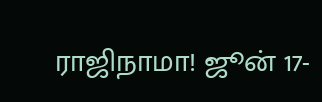ராஜிநாமா! ஜூன் 17-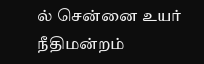ல் சென்னை உயர் நீதிமன்றம்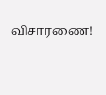விசாரணை!